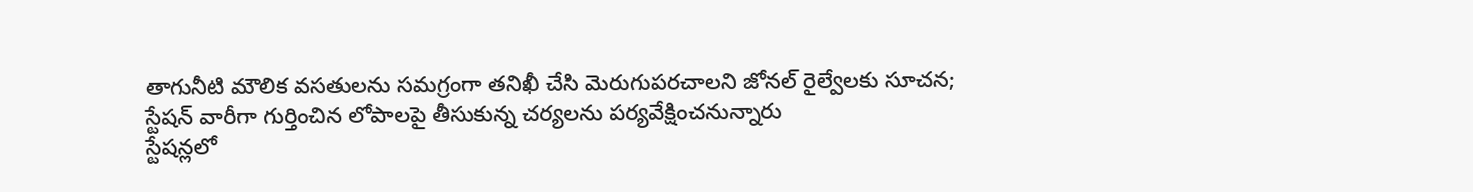తాగునీటి మౌలిక వసతులను సమగ్రంగా తనిఖీ చేసి మెరుగుపరచాలని జోనల్ రైల్వేలకు సూచన; స్టేషన్ వారీగా గుర్తించిన లోపాలపై తీసుకున్న చర్యలను పర్యవేక్షించనున్నారు
స్టేషన్లలో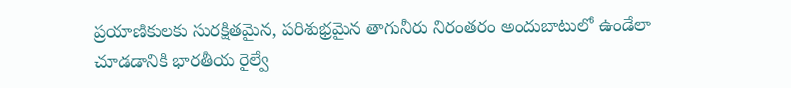ప్రయాణికులకు సురక్షితమైన, పరిశుభ్రమైన తాగునీరు నిరంతరం అందుబాటులో ఉండేలా చూడడానికి భారతీయ రైల్వే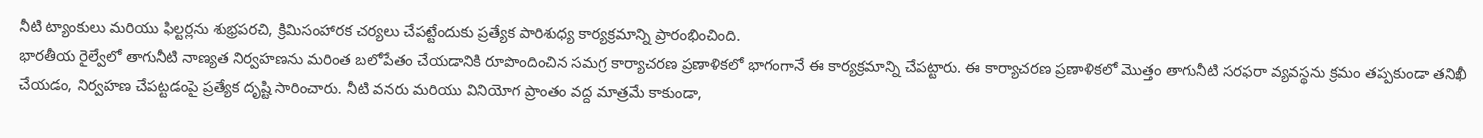నీటి ట్యాంకులు మరియు ఫిల్టర్లను శుభ్రపరచి, క్రిమిసంహారక చర్యలు చేపట్టేందుకు ప్రత్యేక పారిశుధ్య కార్యక్రమాన్ని ప్రారంభించింది.
భారతీయ రైల్వేలో తాగునీటి నాణ్యత నిర్వహణను మరింత బలోపేతం చేయడానికి రూపొందించిన సమగ్ర కార్యాచరణ ప్రణాళికలో భాగంగానే ఈ కార్యక్రమాన్ని చేపట్టారు. ఈ కార్యాచరణ ప్రణాళికలో మొత్తం తాగునీటి సరఫరా వ్యవస్థను క్రమం తప్పకుండా తనిఖీ చేయడం, నిర్వహణ చేపట్టడంపై ప్రత్యేక దృష్టి సారించారు. నీటి వనరు మరియు వినియోగ ప్రాంతం వద్ద మాత్రమే కాకుండా,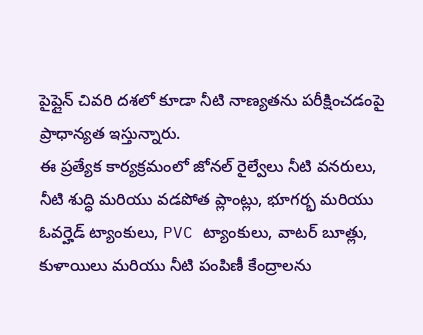పైప్లైన్ చివరి దశలో కూడా నీటి నాణ్యతను పరీక్షించడంపై ప్రాధాన్యత ఇస్తున్నారు.
ఈ ప్రత్యేక కార్యక్రమంలో జోనల్ రైల్వేలు నీటి వనరులు, నీటి శుద్ధి మరియు వడపోత ప్లాంట్లు, భూగర్భ మరియు ఓవర్హెడ్ ట్యాంకులు, PVC ట్యాంకులు, వాటర్ బూత్లు, కుళాయిలు మరియు నీటి పంపిణీ కేంద్రాలను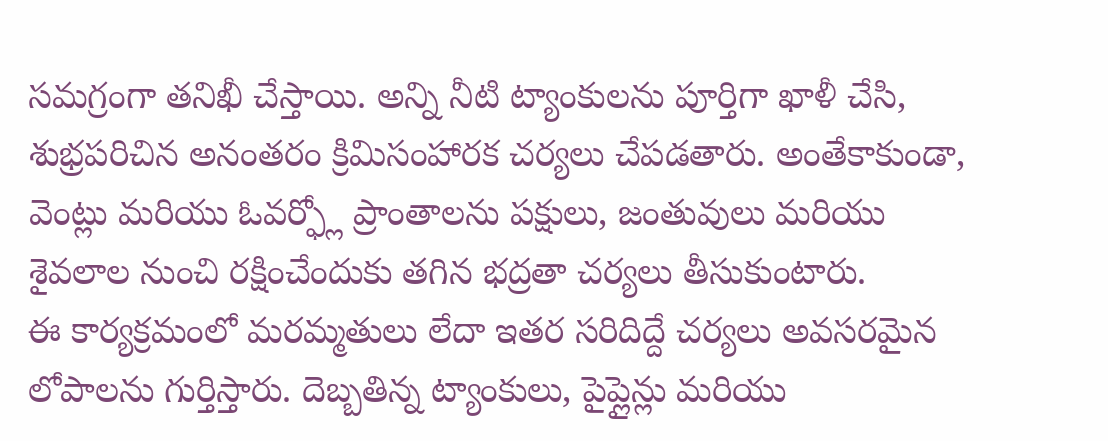సమగ్రంగా తనిఖీ చేస్తాయి. అన్ని నీటి ట్యాంకులను పూర్తిగా ఖాళీ చేసి, శుభ్రపరిచిన అనంతరం క్రిమిసంహారక చర్యలు చేపడతారు. అంతేకాకుండా, వెంట్లు మరియు ఓవర్ఫ్లో ప్రాంతాలను పక్షులు, జంతువులు మరియు శైవలాల నుంచి రక్షించేందుకు తగిన భద్రతా చర్యలు తీసుకుంటారు.
ఈ కార్యక్రమంలో మరమ్మతులు లేదా ఇతర సరిదిద్దే చర్యలు అవసరమైన లోపాలను గుర్తిస్తారు. దెబ్బతిన్న ట్యాంకులు, పైప్లైన్లు మరియు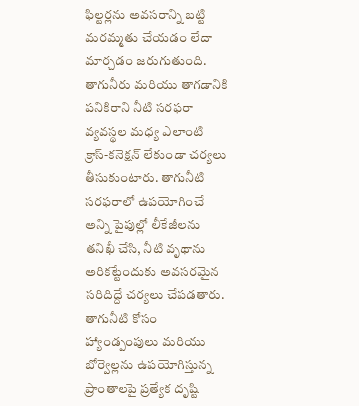ఫిల్టర్లను అవసరాన్ని బట్టి మరమ్మతు చేయడం లేదా మార్చడం జరుగుతుంది. తాగునీరు మరియు తాగడానికి పనికిరాని నీటి సరఫరా వ్యవస్థల మధ్య ఎలాంటి క్రాస్-కనెక్షన్ లేకుండా చర్యలు తీసుకుంటారు. తాగునీటి సరఫరాలో ఉపయోగించే అన్ని పైపుల్లో లీకేజీలను తనిఖీ చేసి, నీటి వృథాను అరికట్టేందుకు అవసరమైన సరిదిద్దే చర్యలు చేపడతారు.
తాగునీటి కోసం హ్యాండ్పంపులు మరియు బోర్వెల్లను ఉపయోగిస్తున్న ప్రాంతాలపై ప్రత్యేక దృష్టి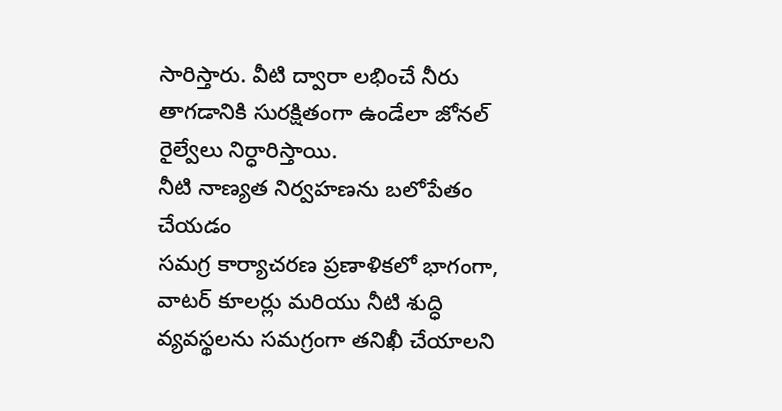సారిస్తారు. వీటి ద్వారా లభించే నీరు తాగడానికి సురక్షితంగా ఉండేలా జోనల్ రైల్వేలు నిర్ధారిస్తాయి.
నీటి నాణ్యత నిర్వహణను బలోపేతం చేయడం
సమగ్ర కార్యాచరణ ప్రణాళికలో భాగంగా, వాటర్ కూలర్లు మరియు నీటి శుద్ధి వ్యవస్థలను సమగ్రంగా తనిఖీ చేయాలని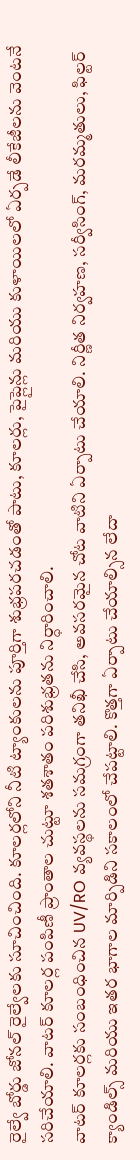రైల్వే బోర్డు జోనల్ రైల్వేలకు సూచించింది. కూలర్లలోని నీటి ట్యాంకులను పూర్తిగా శుభ్రపరచడంతో పాటు, కూలర్లు, పైప్లైన్లు మరియు కుళాయిలలో ఏర్పడే లీకేజీలను వెంటనే సరిచేయాలి. వాటర్ కూలర్ల పంపిణీ ప్రాంతాల చుట్టూ శతశాతం పరిశుభ్రతను నిర్ధారించాలి.
వాటర్ కూలర్లకు సంబంధించిన UV/RO వ్యవస్థలను సమగ్రంగా తనిఖీ చేసి, అవసరమైన చోట వాటిని ఏర్పాటు చేయాలి. నిర్ణీత నిర్వహణ, సర్వీసింగ్, మరమ్మతులు, ఫిల్టర్ క్యాండిల్స్ మరియు ఇతర భాగాల మార్పిడిని సకాలంలో చేపట్టాలి. కొత్తగా ఏర్పాటు చేయాల్సిన లేదా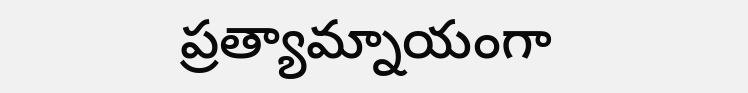ప్రత్యామ్నాయంగా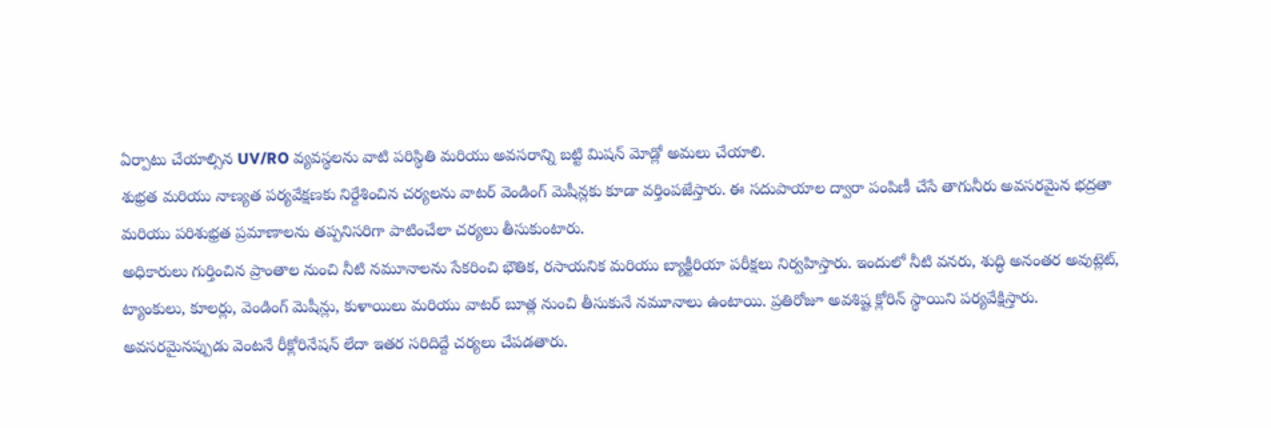ఏర్పాటు చేయాల్సిన UV/RO వ్యవస్థలను వాటి పరిస్థితి మరియు అవసరాన్ని బట్టి మిషన్ మోడ్లో అమలు చేయాలి.
శుభ్రత మరియు నాణ్యత పర్యవేక్షణకు నిర్దేశించిన చర్యలను వాటర్ వెండింగ్ మెషీన్లకు కూడా వర్తింపజేస్తారు. ఈ సదుపాయాల ద్వారా పంపిణీ చేసే తాగునీరు అవసరమైన భద్రతా మరియు పరిశుభ్రత ప్రమాణాలను తప్పనిసరిగా పాటించేలా చర్యలు తీసుకుంటారు.
అధికారులు గుర్తించిన ప్రాంతాల నుంచి నీటి నమూనాలను సేకరించి భౌతిక, రసాయనిక మరియు బ్యాక్టీరియా పరీక్షలు నిర్వహిస్తారు. ఇందులో నీటి వనరు, శుద్ధి అనంతర అవుట్లెట్, ట్యాంకులు, కూలర్లు, వెండింగ్ మెషీన్లు, కుళాయిలు మరియు వాటర్ బూత్ల నుంచి తీసుకునే నమూనాలు ఉంటాయి. ప్రతిరోజూ అవశిష్ట క్లోరిన్ స్థాయిని పర్యవేక్షిస్తారు. అవసరమైనప్పుడు వెంటనే రీక్లోరినేషన్ లేదా ఇతర సరిదిద్దే చర్యలు చేపడతారు.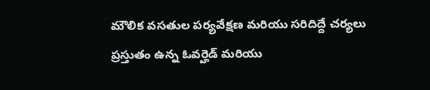మౌలిక వసతుల పర్యవేక్షణ మరియు సరిదిద్దే చర్యలు
ప్రస్తుతం ఉన్న ఓవర్హెడ్ మరియు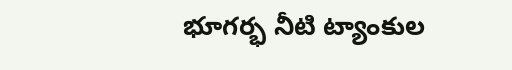భూగర్భ నీటి ట్యాంకుల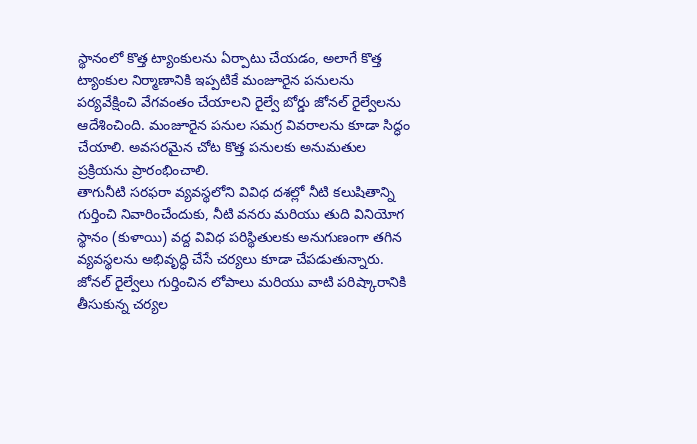స్థానంలో కొత్త ట్యాంకులను ఏర్పాటు చేయడం, అలాగే కొత్త ట్యాంకుల నిర్మాణానికి ఇప్పటికే మంజూరైన పనులను పర్యవేక్షించి వేగవంతం చేయాలని రైల్వే బోర్డు జోనల్ రైల్వేలను ఆదేశించింది. మంజూరైన పనుల సమగ్ర వివరాలను కూడా సిద్ధం చేయాలి. అవసరమైన చోట కొత్త పనులకు అనుమతుల ప్రక్రియను ప్రారంభించాలి.
తాగునీటి సరఫరా వ్యవస్థలోని వివిధ దశల్లో నీటి కలుషితాన్ని గుర్తించి నివారించేందుకు, నీటి వనరు మరియు తుది వినియోగ స్థానం (కుళాయి) వద్ద వివిధ పరిస్థితులకు అనుగుణంగా తగిన వ్యవస్థలను అభివృద్ధి చేసే చర్యలు కూడా చేపడుతున్నారు.
జోనల్ రైల్వేలు గుర్తించిన లోపాలు మరియు వాటి పరిష్కారానికి తీసుకున్న చర్యల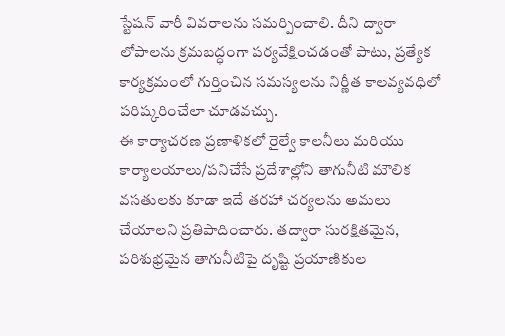స్టేషన్ వారీ వివరాలను సమర్పించాలి. దీని ద్వారా లోపాలను క్రమబద్ధంగా పర్యవేక్షించడంతో పాటు, ప్రత్యేక కార్యక్రమంలో గుర్తించిన సమస్యలను నిర్ణీత కాలవ్యవధిలో పరిష్కరించేలా చూడవచ్చు.
ఈ కార్యాచరణ ప్రణాళికలో రైల్వే కాలనీలు మరియు కార్యాలయాలు/పనిచేసే ప్రదేశాల్లోని తాగునీటి మౌలిక వసతులకు కూడా ఇదే తరహా చర్యలను అమలు చేయాలని ప్రతిపాదించారు. తద్వారా సురక్షితమైన, పరిశుభ్రమైన తాగునీటిపై దృష్టి ప్రయాణికుల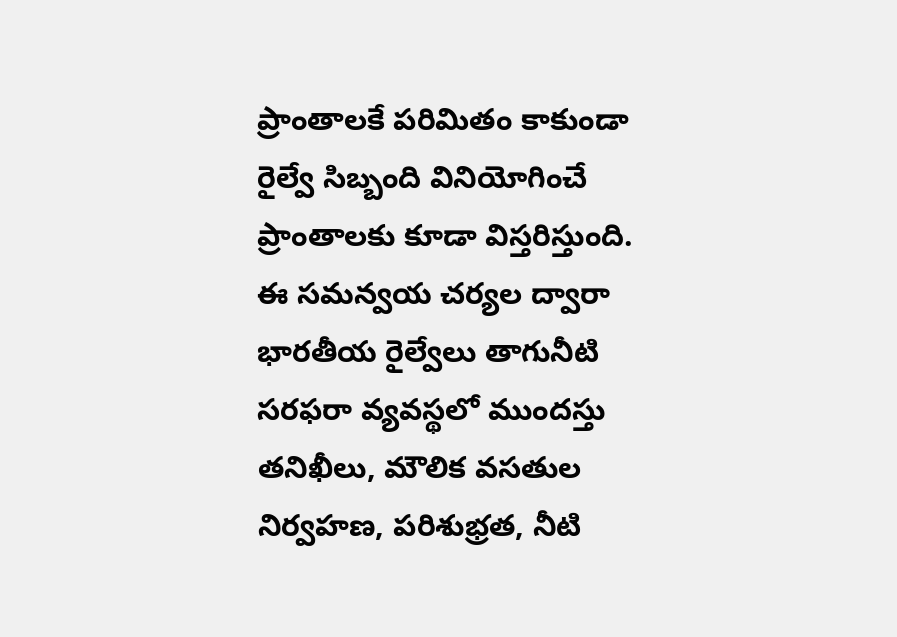ప్రాంతాలకే పరిమితం కాకుండా రైల్వే సిబ్బంది వినియోగించే ప్రాంతాలకు కూడా విస్తరిస్తుంది.
ఈ సమన్వయ చర్యల ద్వారా భారతీయ రైల్వేలు తాగునీటి సరఫరా వ్యవస్థలో ముందస్తు తనిఖీలు, మౌలిక వసతుల నిర్వహణ, పరిశుభ్రత, నీటి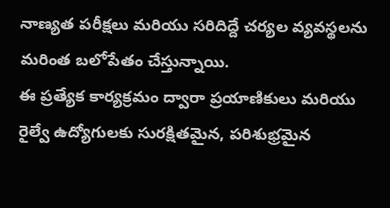నాణ్యత పరీక్షలు మరియు సరిదిద్దే చర్యల వ్యవస్థలను మరింత బలోపేతం చేస్తున్నాయి.
ఈ ప్రత్యేక కార్యక్రమం ద్వారా ప్రయాణికులు మరియు రైల్వే ఉద్యోగులకు సురక్షితమైన, పరిశుభ్రమైన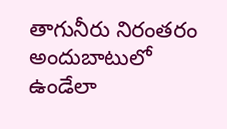తాగునీరు నిరంతరం అందుబాటులో ఉండేలా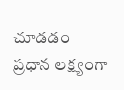చూడడం ప్రధాన లక్ష్యంగా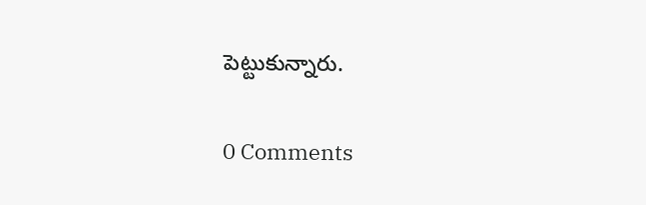పెట్టుకున్నారు.

0 Comments